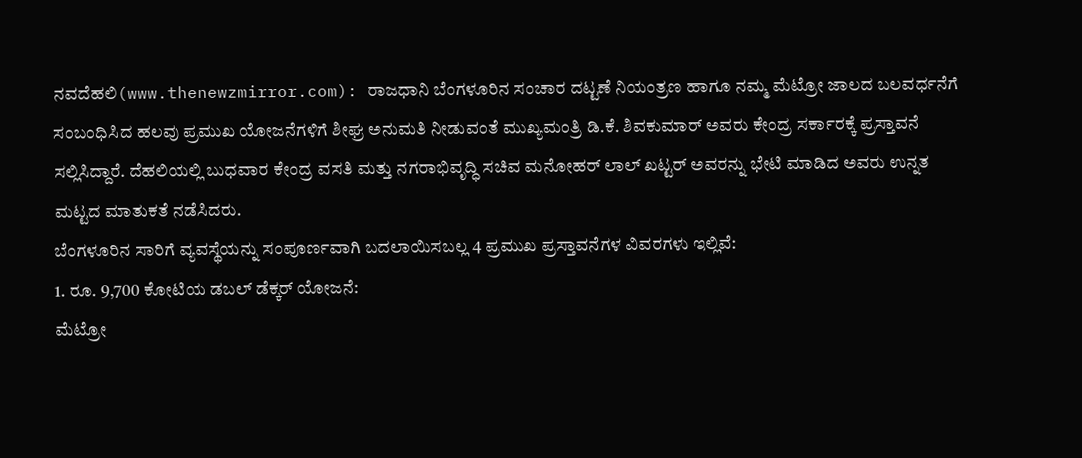ನವದೆಹಲಿ(www.thenewzmirror.com): ರಾಜಧಾನಿ ಬೆಂಗಳೂರಿನ ಸಂಚಾರ ದಟ್ಟಣೆ ನಿಯಂತ್ರಣ ಹಾಗೂ ನಮ್ಮ ಮೆಟ್ರೋ ಜಾಲದ ಬಲವರ್ಧನೆಗೆ ಸಂಬಂಧಿಸಿದ ಹಲವು ಪ್ರಮುಖ ಯೋಜನೆಗಳಿಗೆ ಶೀಘ್ರ ಅನುಮತಿ ನೀಡುವಂತೆ ಮುಖ್ಯಮಂತ್ರಿ ಡಿ.ಕೆ. ಶಿವಕುಮಾರ್ ಅವರು ಕೇಂದ್ರ ಸರ್ಕಾರಕ್ಕೆ ಪ್ರಸ್ತಾವನೆ ಸಲ್ಲಿಸಿದ್ದಾರೆ. ದೆಹಲಿಯಲ್ಲಿ ಬುಧವಾರ ಕೇಂದ್ರ ವಸತಿ ಮತ್ತು ನಗರಾಭಿವೃದ್ಧಿ ಸಚಿವ ಮನೋಹರ್ ಲಾಲ್ ಖಟ್ಟರ್ ಅವರನ್ನು ಭೇಟಿ ಮಾಡಿದ ಅವರು ಉನ್ನತ ಮಟ್ಟದ ಮಾತುಕತೆ ನಡೆಸಿದರು.
ಬೆಂಗಳೂರಿನ ಸಾರಿಗೆ ವ್ಯವಸ್ಥೆಯನ್ನು ಸಂಪೂರ್ಣವಾಗಿ ಬದಲಾಯಿಸಬಲ್ಲ 4 ಪ್ರಮುಖ ಪ್ರಸ್ತಾವನೆಗಳ ವಿವರಗಳು ಇಲ್ಲಿವೆ:
1. ರೂ. 9,700 ಕೋಟಿಯ ಡಬಲ್ ಡೆಕ್ಕರ್ ಯೋಜನೆ:
ಮೆಟ್ರೋ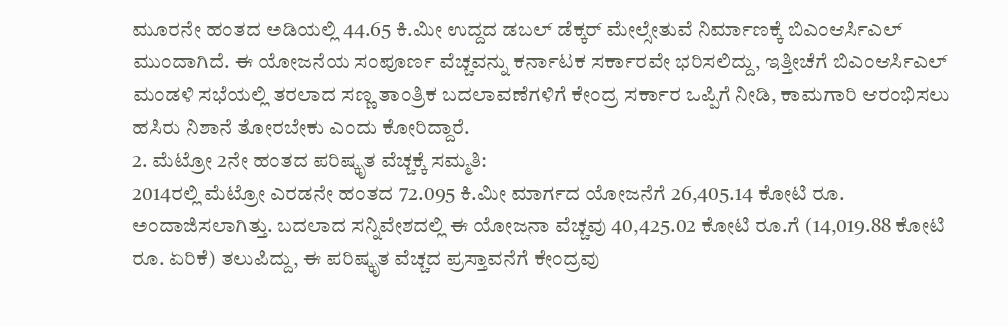ಮೂರನೇ ಹಂತದ ಅಡಿಯಲ್ಲಿ 44.65 ಕಿ.ಮೀ ಉದ್ದದ ಡಬಲ್ ಡೆಕ್ಕರ್ ಮೇಲ್ಸೇತುವೆ ನಿರ್ಮಾಣಕ್ಕೆ ಬಿಎಂಆರ್ಸಿಎಲ್ ಮುಂದಾಗಿದೆ. ಈ ಯೋಜನೆಯ ಸಂಪೂರ್ಣ ವೆಚ್ಚವನ್ನು ಕರ್ನಾಟಕ ಸರ್ಕಾರವೇ ಭರಿಸಲಿದ್ದು, ಇತ್ತೀಚೆಗೆ ಬಿಎಂಆರ್ಸಿಎಲ್ ಮಂಡಳಿ ಸಭೆಯಲ್ಲಿ ತರಲಾದ ಸಣ್ಣ ತಾಂತ್ರಿಕ ಬದಲಾವಣೆಗಳಿಗೆ ಕೇಂದ್ರ ಸರ್ಕಾರ ಒಪ್ಪಿಗೆ ನೀಡಿ, ಕಾಮಗಾರಿ ಆರಂಭಿಸಲು ಹಸಿರು ನಿಶಾನೆ ತೋರಬೇಕು ಎಂದು ಕೋರಿದ್ದಾರೆ.
2. ಮೆಟ್ರೋ 2ನೇ ಹಂತದ ಪರಿಷ್ಕೃತ ವೆಚ್ಚಕ್ಕೆ ಸಮ್ಮತಿ:
2014ರಲ್ಲಿ ಮೆಟ್ರೋ ಎರಡನೇ ಹಂತದ 72.095 ಕಿ.ಮೀ ಮಾರ್ಗದ ಯೋಜನೆಗೆ 26,405.14 ಕೋಟಿ ರೂ. ಅಂದಾಜಿಸಲಾಗಿತ್ತು. ಬದಲಾದ ಸನ್ನಿವೇಶದಲ್ಲಿ ಈ ಯೋಜನಾ ವೆಚ್ಚವು 40,425.02 ಕೋಟಿ ರೂ.ಗೆ (14,019.88 ಕೋಟಿ ರೂ. ಏರಿಕೆ) ತಲುಪಿದ್ದು, ಈ ಪರಿಷ್ಕೃತ ವೆಚ್ಚದ ಪ್ರಸ್ತಾವನೆಗೆ ಕೇಂದ್ರವು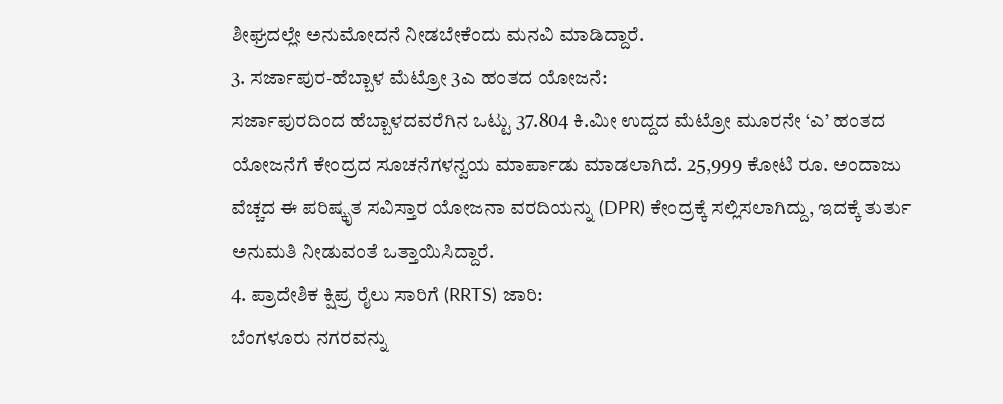ಶೀಘ್ರದಲ್ಲೇ ಅನುಮೋದನೆ ನೀಡಬೇಕೆಂದು ಮನವಿ ಮಾಡಿದ್ದಾರೆ.
3. ಸರ್ಜಾಪುರ-ಹೆಬ್ಬಾಳ ಮೆಟ್ರೋ 3ಎ ಹಂತದ ಯೋಜನೆ:
ಸರ್ಜಾಪುರದಿಂದ ಹೆಬ್ಬಾಳದವರೆಗಿನ ಒಟ್ಟು 37.804 ಕಿ.ಮೀ ಉದ್ದದ ಮೆಟ್ರೋ ಮೂರನೇ ‘ಎ’ ಹಂತದ ಯೋಜನೆಗೆ ಕೇಂದ್ರದ ಸೂಚನೆಗಳನ್ವಯ ಮಾರ್ಪಾಡು ಮಾಡಲಾಗಿದೆ. 25,999 ಕೋಟಿ ರೂ. ಅಂದಾಜು ವೆಚ್ಚದ ಈ ಪರಿಷ್ಕೃತ ಸವಿಸ್ತಾರ ಯೋಜನಾ ವರದಿಯನ್ನು (DPR) ಕೇಂದ್ರಕ್ಕೆ ಸಲ್ಲಿಸಲಾಗಿದ್ದು, ಇದಕ್ಕೆ ತುರ್ತು ಅನುಮತಿ ನೀಡುವಂತೆ ಒತ್ತಾಯಿಸಿದ್ದಾರೆ.
4. ಪ್ರಾದೇಶಿಕ ಕ್ಷಿಪ್ರ ರೈಲು ಸಾರಿಗೆ (RRTS) ಜಾರಿ:
ಬೆಂಗಳೂರು ನಗರವನ್ನು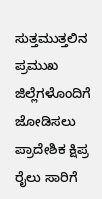ಸುತ್ತಮುತ್ತಲಿನ ಪ್ರಮುಖ ಜಿಲ್ಲೆಗಳೊಂದಿಗೆ ಜೋಡಿಸಲು ಪ್ರಾದೇಶಿಕ ಕ್ಷಿಪ್ರ ರೈಲು ಸಾರಿಗೆ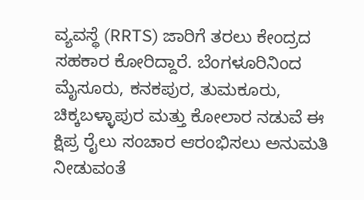ವ್ಯವಸ್ಥೆ (RRTS) ಜಾರಿಗೆ ತರಲು ಕೇಂದ್ರದ ಸಹಕಾರ ಕೋರಿದ್ದಾರೆ. ಬೆಂಗಳೂರಿನಿಂದ ಮೈಸೂರು, ಕನಕಪುರ, ತುಮಕೂರು, ಚಿಕ್ಕಬಳ್ಳಾಪುರ ಮತ್ತು ಕೋಲಾರ ನಡುವೆ ಈ ಕ್ಷಿಪ್ರ ರೈಲು ಸಂಚಾರ ಆರಂಭಿಸಲು ಅನುಮತಿ ನೀಡುವಂತೆ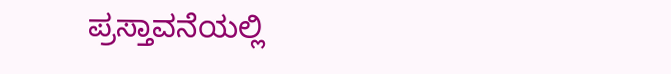ಪ್ರಸ್ತಾವನೆಯಲ್ಲಿ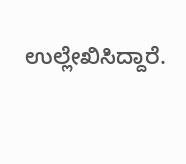ಉಲ್ಲೇಖಿಸಿದ್ದಾರೆ.